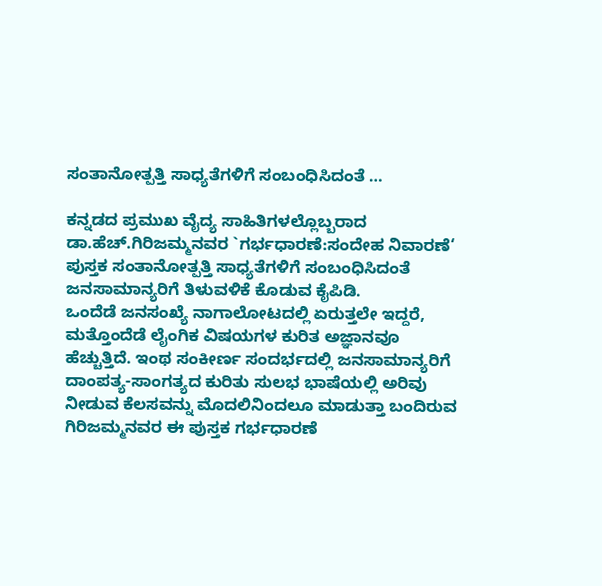ಸಂತಾನೋತ್ಪತ್ತಿ ಸಾಧ್ಯತೆಗಳಿಗೆ ಸಂಬಂಧಿಸಿದಂತೆ …

ಕನ್ನಡದ ಪ್ರಮುಖ ವೈದ್ಯ ಸಾಹಿತಿಗಳಲ್ಲೊಬ್ಬರಾದ ಡಾ.ಹೆಚ್.ಗಿರಿಜಮ್ಮನವರ `ಗರ್ಭಧಾರಣೆ:ಸಂದೇಹ ನಿವಾರಣೆ‘ ಪುಸ್ತಕ ಸಂತಾನೋತ್ಪತ್ತಿ ಸಾಧ್ಯತೆಗಳಿಗೆ ಸಂಬಂಧಿಸಿದಂತೆ ಜನಸಾಮಾನ್ಯರಿಗೆ ತಿಳುವಳಿಕೆ ಕೊಡುವ ಕೈಪಿಡಿ.
ಒಂದೆಡೆ ಜನಸಂಖ್ಯೆ ನಾಗಾಲೋಟದಲ್ಲಿ ಏರುತ್ತಲೇ ಇದ್ದರೆ, ಮತ್ತೊಂದೆಡೆ ಲೈಂಗಿಕ ವಿಷಯಗಳ ಕುರಿತ ಅಜ್ಞಾನವೂ ಹೆಚ್ಚುತ್ತಿದೆ. ಇಂಥ ಸಂಕೀರ್ಣ ಸಂದರ್ಭದಲ್ಲಿ ಜನಸಾಮಾನ್ಯರಿಗೆ ದಾಂಪತ್ಯ-ಸಾಂಗತ್ಯದ ಕುರಿತು ಸುಲಭ ಭಾಷೆಯಲ್ಲಿ ಅರಿವು ನೀಡುವ ಕೆಲಸವನ್ನು ಮೊದಲಿನಿಂದಲೂ ಮಾಡುತ್ತಾ ಬಂದಿರುವ ಗಿರಿಜಮ್ಮನವರ ಈ ಪುಸ್ತಕ ಗರ್ಭಧಾರಣೆ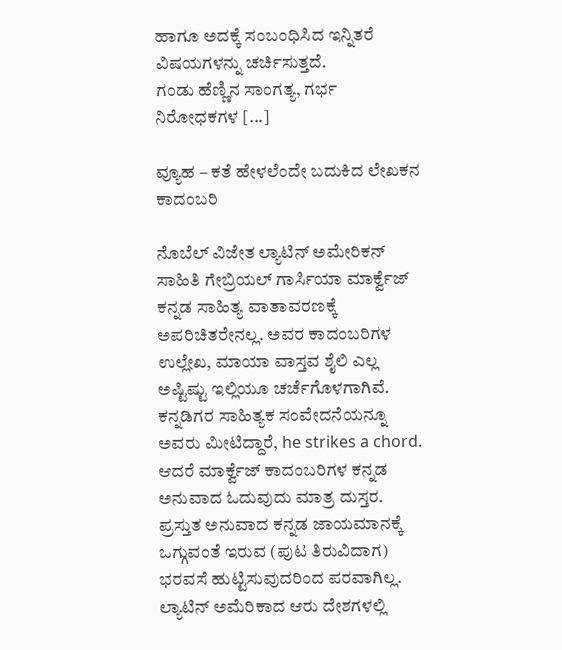ಹಾಗೂ ಅದಕ್ಕೆ ಸಂಬಂಧಿಸಿದ ಇನ್ನಿತರೆ ವಿಷಯಗಳನ್ನು ಚರ್ಚಿಸುತ್ತದೆ.
ಗಂಡು ಹೆಣ್ಣಿನ ಸಾಂಗತ್ಯ, ಗರ್ಭ ನಿರೋಧಕಗಳ [...]

ವ್ಯೂಹ – ಕತೆ ಹೇಳಲೆಂದೇ ಬದುಕಿದ ಲೇಖಕನ ಕಾದಂಬರಿ

ನೊಬೆಲ್ ವಿಜೇತ ಲ್ಯಾಟಿನ್ ಅಮೇರಿಕನ್ ಸಾಹಿತಿ ಗೇಬ್ರಿಯಲ್ ಗಾರ್ಸಿಯಾ ಮಾರ್ಕ್ವೆಜ್ ಕನ್ನಡ ಸಾಹಿತ್ಯ ವಾತಾವರಣಕ್ಕೆ ಅಪರಿಚಿತರೇನಲ್ಲ. ಅವರ ಕಾದಂಬರಿಗಳ ಉಲ್ಲೇಖ, ಮಾಯಾ ವಾಸ್ತವ ಶೈಲಿ ಎಲ್ಲ ಅಷ್ಟಿಷ್ಟು ಇಲ್ಲಿಯೂ ಚರ್ಚೆಗೊಳಗಾಗಿವೆ. ಕನ್ನಡಿಗರ ಸಾಹಿತ್ಯಕ ಸಂವೇದನೆಯನ್ನೂ ಅವರು ಮೀಟಿದ್ದಾರೆ, he strikes a chord. ಆದರೆ ಮಾರ್ಕ್ವೆಜ್ ಕಾದಂಬರಿಗಳ ಕನ್ನಡ ಅನುವಾದ ಓದುವುದು ಮಾತ್ರ ದುಸ್ತರ. ಪ್ರಸ್ತುತ ಅನುವಾದ ಕನ್ನಡ ಜಾಯಮಾನಕ್ಕೆ ಒಗ್ಗುವಂತೆ ಇರುವ (ಪುಟ ತಿರುವಿದಾಗ) ಭರವಸೆ ಹುಟ್ಟಿಸುವುದರಿಂದ ಪರವಾಗಿಲ್ಲ.
ಲ್ಯಾಟಿನ್ ಅಮೆರಿಕಾದ ಆರು ದೇಶಗಳಲ್ಲಿ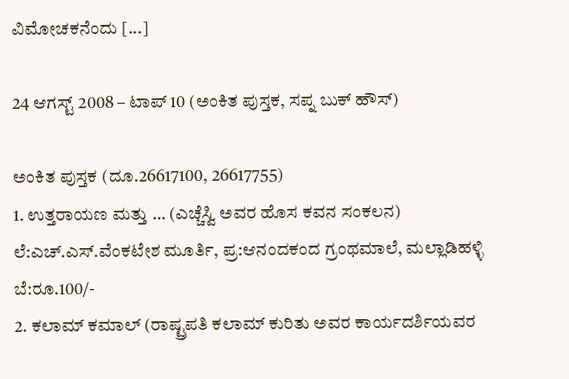ವಿಮೋಚಕನೆಂದು [...]

24 ಆಗಸ್ಟ್ 2008 – ಟಾಪ್ 10 (ಅಂಕಿತ ಪುಸ್ತಕ, ಸಪ್ನ ಬುಕ್ ಹೌಸ್)

ಅಂಕಿತ ಪುಸ್ತಕ (ದೂ.26617100, 26617755)
1. ಉತ್ತರಾಯಣ ಮತ್ತು … (ಎಚ್ಚೆಸ್ವಿ ಅವರ ಹೊಸ ಕವನ ಸಂಕಲನ) ಲೆ:ಎಚ್.ಎಸ್.ವೆಂಕಟೇಶ ಮೂರ್ತಿ, ಪ್ರ:ಆನಂದಕಂದ ಗ್ರಂಥಮಾಲೆ, ಮಲ್ಲಾಡಿಹಳ್ಳಿ ಬೆ:ರೂ.100/-
2. ಕಲಾಮ್ ಕಮಾಲ್ (ರಾಷ್ಟ್ರಪತಿ ಕಲಾಮ್ ಕುರಿತು ಅವರ ಕಾರ್ಯದರ್ಶಿಯವರ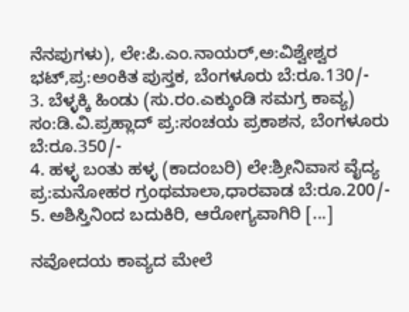ನೆನಪುಗಳು), ಲೇ:ಪಿ.ಎಂ.ನಾಯರ್,ಅ:ವಿಶ್ವೇಶ್ವರ ಭಟ್,ಪ್ರ:ಅಂಕಿತ ಪುಸ್ತಕ, ಬೆಂಗಳೂರು ಬೆ:ರೂ.130/-
3. ಬೆಳ್ಳಕ್ಕಿ ಹಿಂಡು (ಸು.ರಂ.ಎಕ್ಕುಂಡಿ ಸಮಗ್ರ ಕಾವ್ಯ) ಸಂ:ಡಿ.ವಿ.ಪ್ರಹ್ಲಾದ್ ಪ್ರ:ಸಂಚಯ ಪ್ರಕಾಶನ, ಬೆಂಗಳೂರು ಬೆ:ರೂ.350/-
4. ಹಳ್ಳ ಬಂತು ಹಳ್ಳ (ಕಾದಂಬರಿ) ಲೇ:ಶ್ರೀನಿವಾಸ ವೈದ್ಯ ಪ್ರ:ಮನೋಹರ ಗ್ರಂಥಮಾಲಾ,ಧಾರವಾಡ ಬೆ:ರೂ.200/-
5. ಅಶಿಸ್ತಿನಿಂದ ಬದುಕಿರಿ, ಆರೋಗ್ಯವಾಗಿರಿ [...]

ನವೋದಯ ಕಾವ್ಯದ ಮೇಲೆ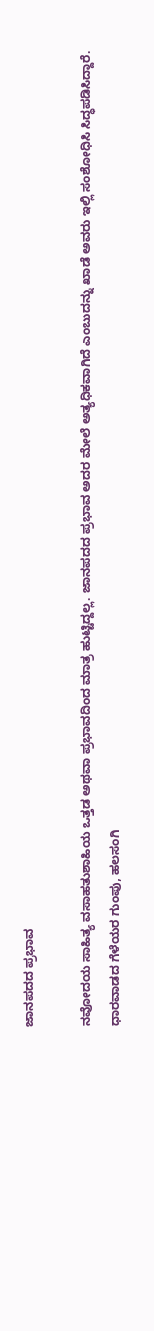ಜಾನಪದದ ಪ್ರಭಾವ

ನವೋದಯ ಸಾಹಿತ್ಯ ವಸಾಹತುಶಾಹಿಯ ಒತ್ತಡ ಅಥವಾ ಪ್ರಭಾವದಿಂದ ಮಾತ್ರ ಹುಟ್ಟಿದ್ದಲ್ಲ. ಜಾನಪದದ ಪ್ರಭಾವ ಅದರ ಮೇಲೆ ಅತ್ಯಧಿಕವಾಗಿದೆ ಎಂಬುದನ್ನು ಖಾಡೆ ಅವರು ಇಲ್ಲಿ ಸಂಶೋಧಿಸಿ ಸಿದ್ಧಪಡಿಸಿದ್ದಾರೆ.
ಧಾರವಾಡದ ಗೆಳೆಯರ ಗುಂಪು, ಹಲಸಂಗಿ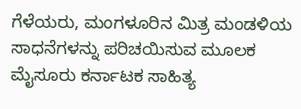ಗೆಳೆಯರು, ಮಂಗಳೂರಿನ ಮಿತ್ರ ಮಂಡಳಿಯ ಸಾಧನೆಗಳನ್ನು ಪರಿಚಯಿಸುವ ಮೂಲಕ ಮೈಸೂರು ಕರ್ನಾಟಕ ಸಾಹಿತ್ಯ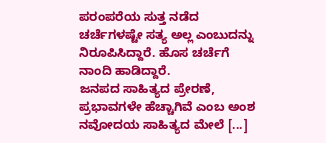ಪರಂಪರೆಯ ಸುತ್ತ ನಡೆದ ಚರ್ಚೆಗಳಷ್ಟೇ ಸತ್ಯ ಅಲ್ಲ ಎಂಬುದನ್ನು ನಿರೂಪಿಸಿದ್ದಾರೆ. ಹೊಸ ಚರ್ಚೆಗೆ ನಾಂದಿ ಹಾಡಿದ್ದಾರೆ.
ಜನಪದ ಸಾಹಿತ್ಯದ ಪ್ರೇರಣೆ, ಪ್ರಭಾವಗಳೇ ಹೆಚ್ಚಾಗಿವೆ ಎಂಬ ಅಂಶ ನವೋದಯ ಸಾಹಿತ್ಯದ ಮೇಲೆ [...]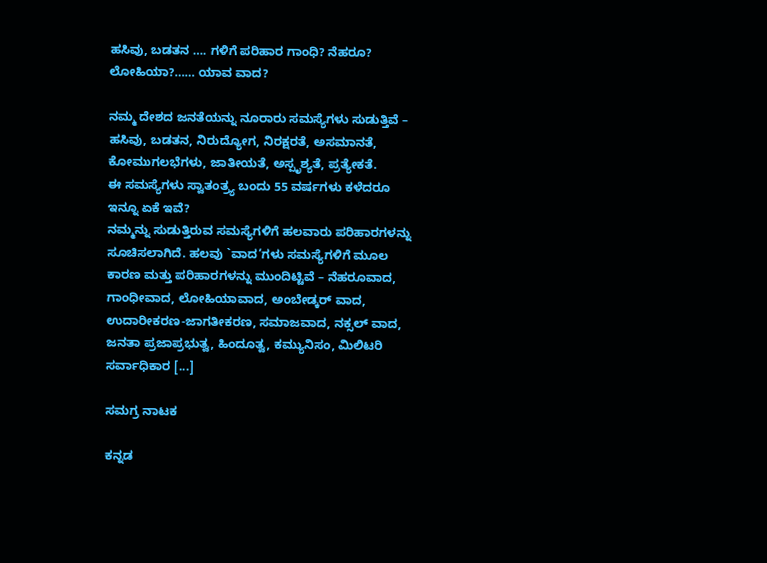ಹಸಿವು, ಬಡತನ …. ಗಳಿಗೆ ಪರಿಹಾರ ಗಾಂಧಿ? ನೆಹರೂ? ಲೋಹಿಯಾ?…… ಯಾವ ವಾದ?

ನಮ್ಮ ದೇಶದ ಜನತೆಯನ್ನು ನೂರಾರು ಸಮಸ್ಯೆಗಳು ಸುಡುತ್ತಿವೆ – ಹಸಿವು, ಬಡತನ, ನಿರುದ್ಯೋಗ, ನಿರಕ್ಷರತೆ, ಅಸಮಾನತೆ, ಕೋಮುಗಲಭೆಗಳು, ಜಾತೀಯತೆ, ಅಸ್ಪೃಶ್ಯತೆ, ಪ್ರತ್ಯೇಕತೆ.
ಈ ಸಮಸ್ಯೆಗಳು ಸ್ವಾತಂತ್ರ್ಯ ಬಂದು 55 ವರ್ಷಗಳು ಕಳೆದರೂ ಇನ್ನೂ ಏಕೆ ಇವೆ?
ನಮ್ಮನ್ನು ಸುಡುತ್ತಿರುವ ಸಮಸ್ಯೆಗಳಿಗೆ ಹಲವಾರು ಪರಿಹಾರಗಳನ್ನು ಸೂಚಿಸಲಾಗಿದೆ. ಹಲವು `ವಾದ‘ಗಳು ಸಮಸ್ಯೆಗಳಿಗೆ ಮೂಲ ಕಾರಣ ಮತ್ತು ಪರಿಹಾರಗಳನ್ನು ಮುಂದಿಟ್ಟಿವೆ – ನೆಹರೂವಾದ, ಗಾಂಧೀವಾದ, ಲೋಹಿಯಾವಾದ, ಅಂಬೇಡ್ಕರ್ ವಾದ, ಉದಾರೀಕರಣ-ಜಾಗತೀಕರಣ, ಸಮಾಜವಾದ, ನಕ್ಸಲ್ ವಾದ, ಜನತಾ ಪ್ರಜಾಪ್ರಭುತ್ವ, ಹಿಂದೂತ್ವ, ಕಮ್ಯುನಿಸಂ, ಮಿಲಿಟರಿ ಸರ್ವಾಧಿಕಾರ [...]

ಸಮಗ್ರ ನಾಟಕ

ಕನ್ನಡ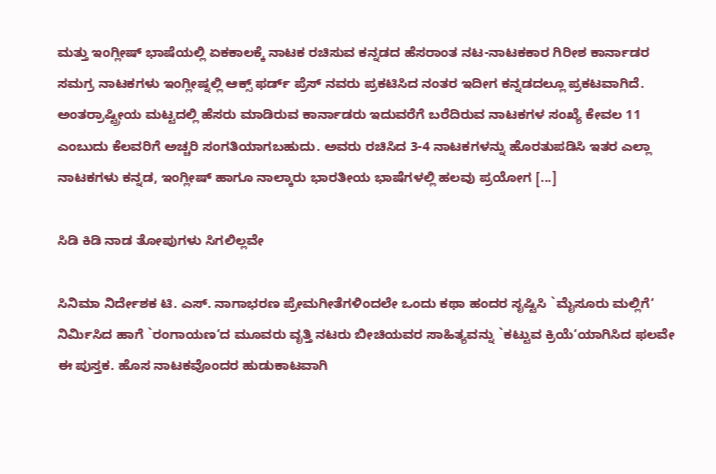ಮತ್ತು ಇಂಗ್ಲೀಷ್ ಭಾಷೆಯಲ್ಲಿ ಏಕಕಾಲಕ್ಕೆ ನಾಟಕ ರಚಿಸುವ ಕನ್ನಡದ ಹೆಸರಾಂತ ನಟ-ನಾಟಕಕಾರ ಗಿರೀಶ ಕಾರ್ನಾಡರ ಸಮಗ್ರ ನಾಟಕಗಳು ಇಂಗ್ಲೀಷ್ನಲ್ಲಿ ಆಕ್ಸ್ ಫರ್ಡ್ ಪ್ರೆಸ್ ನವರು ಪ್ರಕಟಿಸಿದ ನಂತರ ಇದೀಗ ಕನ್ನಡದಲ್ಲೂ ಪ್ರಕಟವಾಗಿದೆ.
ಅಂತರ್ರಾಷ್ಟ್ರೀಯ ಮಟ್ಟದಲ್ಲಿ ಹೆಸರು ಮಾಡಿರುವ ಕಾರ್ನಾಡರು ಇದುವರೆಗೆ ಬರೆದಿರುವ ನಾಟಕಗಳ ಸಂಖ್ಯೆ ಕೇವಲ 11 ಎಂಬುದು ಕೆಲವರಿಗೆ ಅಚ್ಚರಿ ಸಂಗತಿಯಾಗಬಹುದು. ಅವರು ರಚಿಸಿದ 3-4 ನಾಟಕಗಳನ್ನು ಹೊರತುಪಡಿಸಿ ಇತರ ಎಲ್ಲಾ ನಾಟಕಗಳು ಕನ್ನಡ, ಇಂಗ್ಲೀಷ್ ಹಾಗೂ ನಾಲ್ಕಾರು ಭಾರತೀಯ ಭಾಷೆಗಳಲ್ಲಿ ಹಲವು ಪ್ರಯೋಗ [...]

ಸಿಡಿ ಕಿಡಿ ನಾಡ ತೋಪುಗಳು ಸಿಗಲಿಲ್ಲವೇ

ಸಿನಿಮಾ ನಿರ್ದೇಶಕ ಟಿ. ಎಸ್. ನಾಗಾಭರಣ ಪ್ರೇಮಗೀತೆಗಳಿಂದಲೇ ಒಂದು ಕಥಾ ಹಂದರ ಸೃಷ್ಟಿಸಿ `ಮೈಸೂರು ಮಲ್ಲಿಗೆ‘ ನಿರ್ಮಿಸಿದ ಹಾಗೆ `ರಂಗಾಯಣ‘ದ ಮೂವರು ವೃತ್ತಿ ನಟರು ಬೀಚಿಯವರ ಸಾಹಿತ್ಯವನ್ನು `ಕಟ್ಟುವ ಕ್ರಿಯೆ‘ಯಾಗಿಸಿದ ಫಲವೇ ಈ ಪುಸ್ತಕ. ಹೊಸ ನಾಟಕವೊಂದರ ಹುಡುಕಾಟವಾಗಿ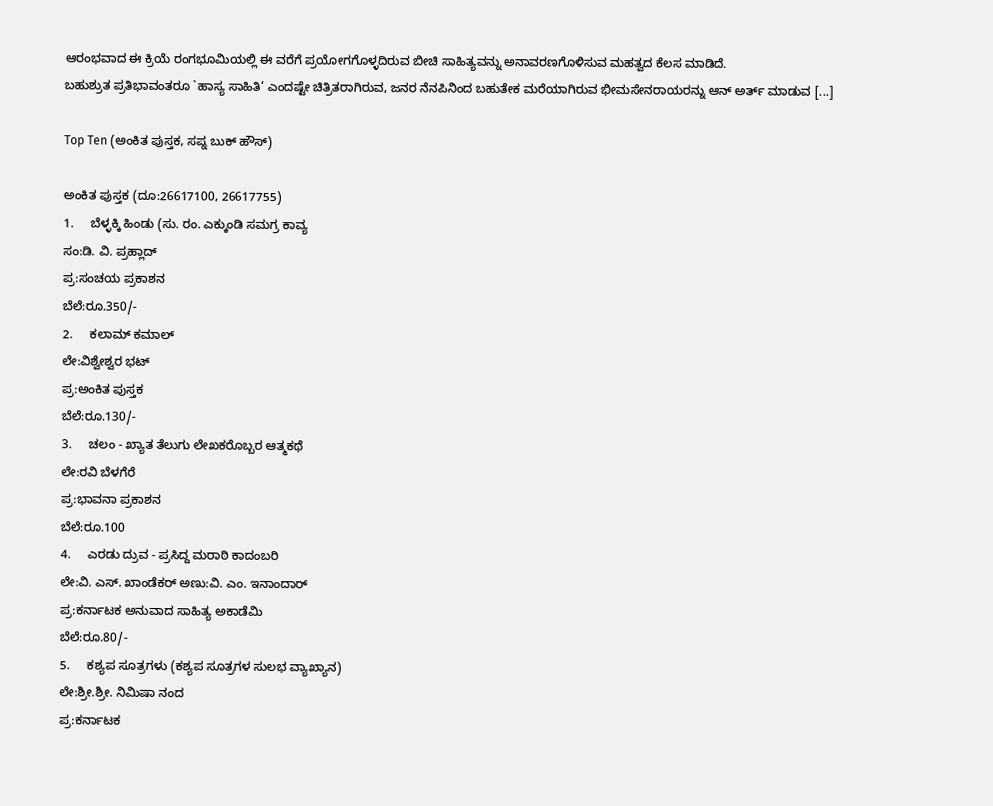ಆರಂಭವಾದ ಈ ಕ್ರಿಯೆ ರಂಗಭೂಮಿಯಲ್ಲಿ ಈ ವರೆಗೆ ಪ್ರಯೋಗಗೊಳ್ಳದಿರುವ ಬೀಚಿ ಸಾಹಿತ್ಯವನ್ನು ಅನಾವರಣಗೊಳಿಸುವ ಮಹತ್ವದ ಕೆಲಸ ಮಾಡಿದೆ.
ಬಹುಶ್ರುತ ಪ್ರತಿಭಾವಂತರೂ `ಹಾಸ್ಯ ಸಾಹಿತಿ‘ ಎಂದಷ್ಟೇ ಚಿತ್ರಿತರಾಗಿರುವ, ಜನರ ನೆನಪಿನಿಂದ ಬಹುತೇಕ ಮರೆಯಾಗಿರುವ ಭೀಮಸೇನರಾಯರನ್ನು ಆನ್ ಅರ್ತ್ ಮಾಡುವ [...]

Top Ten (ಅಂಕಿತ ಪುಸ್ತಕ, ಸಪ್ನ ಬುಕ್ ಹೌಸ್)

ಅಂಕಿತ ಪುಸ್ತಕ (ದೂ:26617100, 26617755)
1.     ಬೆಳ್ಳಕ್ಕಿ ಹಿಂಡು (ಸು. ರಂ. ಎಕ್ಕುಂಡಿ ಸಮಗ್ರ ಕಾವ್ಯ
ಸಂ:ಡಿ. ವಿ. ಪ್ರಹ್ಲಾದ್
ಪ್ರ:ಸಂಚಯ ಪ್ರಕಾಶನ
ಬೆಲೆ:ರೂ.350/-
2.     ಕಲಾಮ್ ಕಮಾಲ್
ಲೇ:ವಿಶ್ವೇಶ್ವರ ಭಟ್
ಪ್ರ:ಅಂಕಿತ ಪುಸ್ತಕ
ಬೆಲೆ:ರೂ.130/-
3.     ಚಲಂ - ಖ್ಯಾತ ತೆಲುಗು ಲೇಖಕರೊಬ್ಬರ ಆತ್ಮಕಥೆ
ಲೇ:ರವಿ ಬೆಳಗೆರೆ
ಪ್ರ:ಭಾವನಾ ಪ್ರಕಾಶನ
ಬೆಲೆ:ರೂ.100
4.     ಎರಡು ದ್ರುವ - ಪ್ರಸಿದ್ದ ಮರಾಠಿ ಕಾದಂಬರಿ
ಲೇ:ವಿ. ಎಸ್. ಖಾಂಡೆಕರ್ ಅಣು:ವಿ. ಎಂ. ಇನಾಂದಾರ್
ಪ್ರ:ಕರ್ನಾಟಕ ಅನುವಾದ ಸಾಹಿತ್ಯ ಅಕಾಡೆಮಿ
ಬೆಲೆ:ರೂ.80/-
5.     ಕಶ್ಯಪ ಸೂತ್ರಗಳು (ಕಶ್ಯಪ ಸೂತ್ರಗಳ ಸುಲಭ ವ್ಯಾಖ್ಯಾನ)
ಲೇ:ಶ್ರೀ.ಶ್ರೀ. ನಿಮಿಷಾ ನಂದ
ಪ್ರ:ಕರ್ನಾಟಕ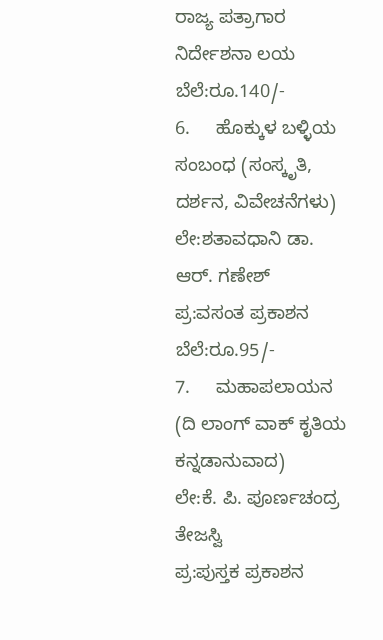ರಾಜ್ಯ ಪತ್ರಾಗಾರ ನಿರ್ದೇಶನಾ ಲಯ
ಬೆಲೆ:ರೂ.140/-
6.     ಹೊಕ್ಕುಳ ಬಳ್ಳಿಯ ಸಂಬಂಧ (ಸಂಸ್ಕೃತಿ, ದರ್ಶನ, ವಿವೇಚನೆಗಳು)
ಲೇ:ಶತಾವಧಾನಿ ಡಾ. ಆರ್. ಗಣೇಶ್
ಪ್ರ:ವಸಂತ ಪ್ರಕಾಶನ
ಬೆಲೆ:ರೂ.95/-
7.     ಮಹಾಪಲಾಯನ (ದಿ ಲಾಂಗ್ ವಾಕ್ ಕೃತಿಯ ಕನ್ನಡಾನುವಾದ)
ಲೇ:ಕೆ. ಪಿ. ಪೂರ್ಣಚಂದ್ರ ತೇಜಸ್ವಿ
ಪ್ರ:ಪುಸ್ತಕ ಪ್ರಕಾಶನ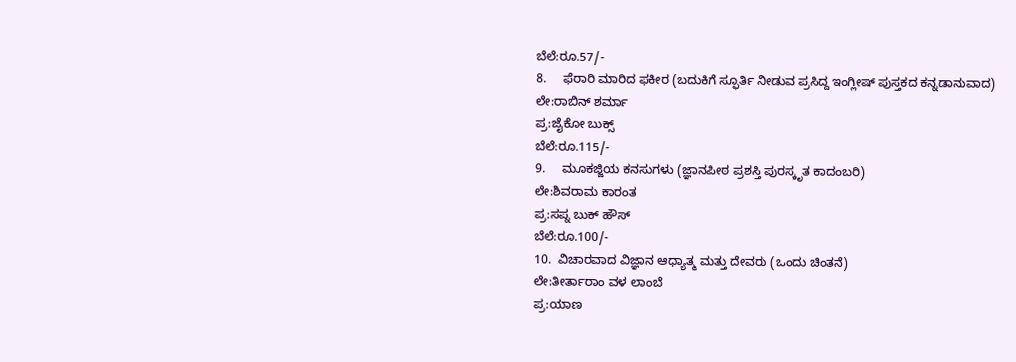ಬೆಲೆ:ರೂ.57/-
8.     ಫೆರಾರಿ ಮಾರಿದ ಫಕೀರ (ಬದುಕಿಗೆ ಸ್ಫೂರ್ತಿ ನೀಡುವ ಪ್ರಸಿದ್ದ ಇಂಗ್ಲೀಷ್ ಪುಸ್ತಕದ ಕನ್ನಡಾನುವಾದ)
ಲೇ:ರಾಬಿನ್ ಶರ್ಮಾ
ಪ್ರ:ಜೈಕೋ ಬುಕ್ಸ್
ಬೆಲೆ:ರೂ.115/-
9.     ಮೂಕಜ್ಜಿಯ ಕನಸುಗಳು (ಜ್ಞಾನಪೀಠ ಪ್ರಶಸ್ತಿ ಪುರಸ್ಕೃತ ಕಾದಂಬರಿ)
ಲೇ:ಶಿವರಾಮ ಕಾರಂತ
ಪ್ರ:ಸಪ್ನ ಬುಕ್ ಹೌಸ್
ಬೆಲೆ:ರೂ.100/-
10.  ವಿಚಾರವಾದ ವಿಜ್ಞಾನ ಆಧ್ಯಾತ್ಮ ಮತ್ತು ದೇವರು (ಒಂದು ಚಿಂತನೆ)
ಲೇ:ತೀರ್ತಾರಾಂ ವಳ ಲಾಂಬೆ
ಪ್ರ:ಯಾಣ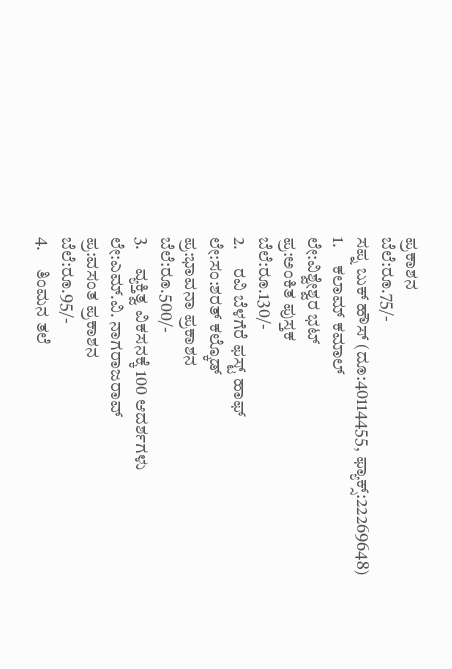ಪ್ರಕಾಶನ
ಬೆಲೆ:ರೂ.75/-
ಸಪ್ನ ಬುಕ್ ಹೌಸ್ (ದೂ:40114455, ಫ್ಯಾಕ್ಸ್:22269648)
1.     ಕಲಾಮ್ ಕಮಾಲ್
ಲೇ:ವಿಶ್ವೇಶ್ವರ ಭಟ್
ಪ್ರ:ಅಂಕಿತ ಪುಸ್ತಕ
ಬೆಲೆ:ರೂ.130/-
2.     ರವಿ ಬೆಳಗೆರೆ ಫಸ್ಟ್ ಹಾಫ್
ಲೇ:ಸಂ:ಶರತ್ ಕಲ್ಕೊಡ್
ಪ್ರ:ಭಾವನಾ ಪ್ರಕಾಶನ
ಬೆಲೆ:ರೂ.500/-
3.     ವ್ಯಕ್ತಿತ್ವ ವಿಕಸನಕ್ಕೆ 100 ಆದರ್ಶಗಳು
ಲೇ:ಎಮ್.ವಿ. ನಾಗರಾಜರಾವ್
ಪ್ರ:ವಸಂತ ಪ್ರಕಾಶನ
ಬೆಲೆ:ರೂ.95/-
4.     ತಿಂಮನ ತಲೆ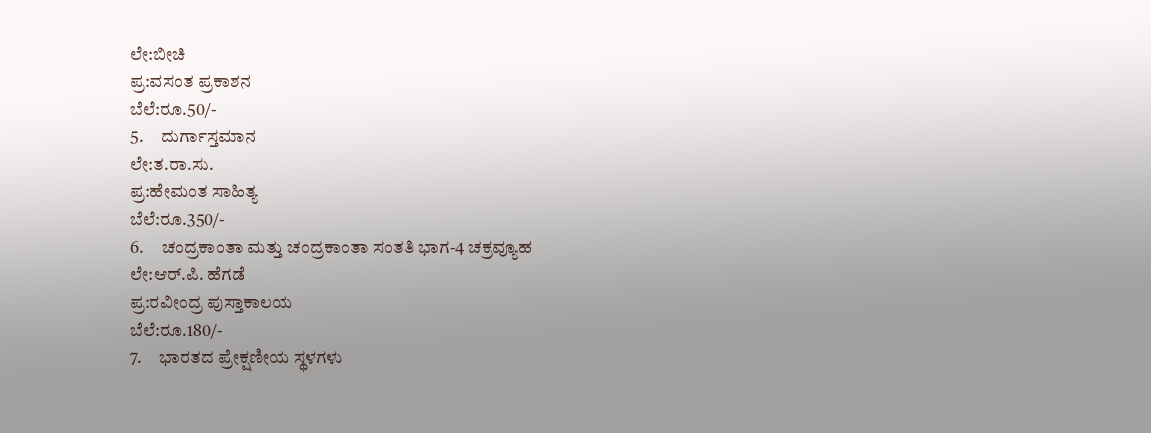ಲೇ:ಬೀಚಿ
ಪ್ರ:ವಸಂತ ಪ್ರಕಾಶನ
ಬೆಲೆ:ರೂ.50/-
5.     ದುರ್ಗಾಸ್ತಮಾನ
ಲೇ:ತ.ರಾ.ಸು.
ಪ್ರ:ಹೇಮಂತ ಸಾಹಿತ್ಯ
ಬೆಲೆ:ರೂ.350/-
6.     ಚಂದ್ರಕಾಂತಾ ಮತ್ತು ಚಂದ್ರಕಾಂತಾ ಸಂತತಿ ಭಾಗ-4 ಚಕ್ರವ್ಯೂಹ
ಲೇ:ಆರ್.ಪಿ. ಹೆಗಡೆ
ಪ್ರ:ರವೀಂದ್ರ ಪುಸ್ತಾಕಾಲಯ
ಬೆಲೆ:ರೂ.180/-
7.     ಭಾರತದ ಪ್ರೇಕ್ಷಣೀಯ ಸ್ಥಳಗಳು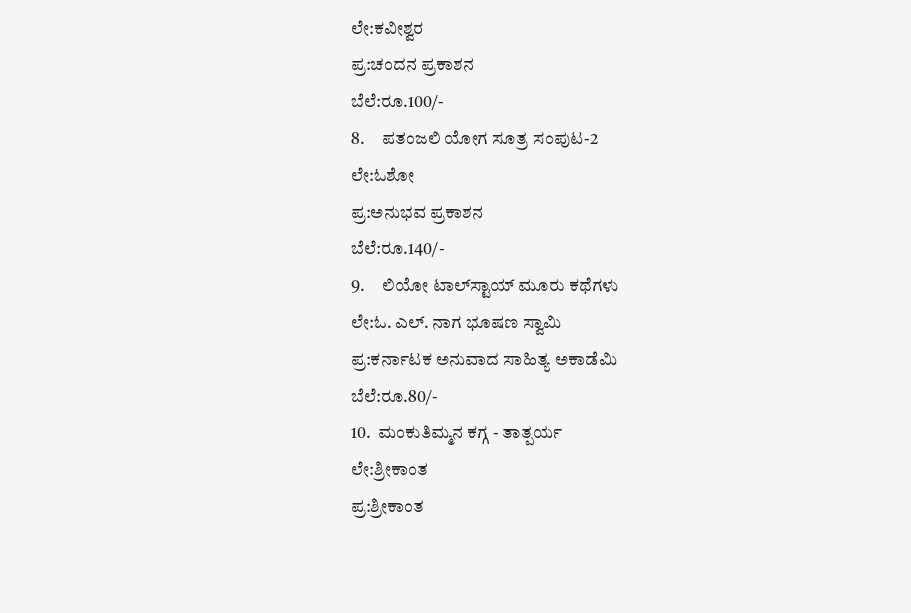ಲೇ:ಕವೀಶ್ವರ
ಪ್ರ:ಚಂದನ ಪ್ರಕಾಶನ
ಬೆಲೆ:ರೂ.100/-
8.     ಪತಂಜಲಿ ಯೋಗ ಸೂತ್ರ ಸಂಪುಟ-2
ಲೇ:ಓಶೋ
ಪ್ರ:ಅನುಭವ ಪ್ರಕಾಶನ
ಬೆಲೆ:ರೂ.140/-
9.     ಲಿಯೋ ಟಾಲ್‍ಸ್ಟಾಯ್ ಮೂರು ಕಥೆಗಳು
ಲೇ:ಓ. ಎಲ್. ನಾಗ ಭೂಷಣ ಸ್ವಾಮಿ
ಪ್ರ:ಕರ್ನಾಟಕ ಅನುವಾದ ಸಾಹಿತ್ಯ ಅಕಾಡೆಮಿ
ಬೆಲೆ:ರೂ.80/-
10.  ಮಂಕುತಿಮ್ಮನ ಕಗ್ಗ - ತಾತ್ಪರ್ಯ
ಲೇ:ಶ್ರೀಕಾಂತ
ಪ್ರ:ಶ್ರೀಕಾಂತ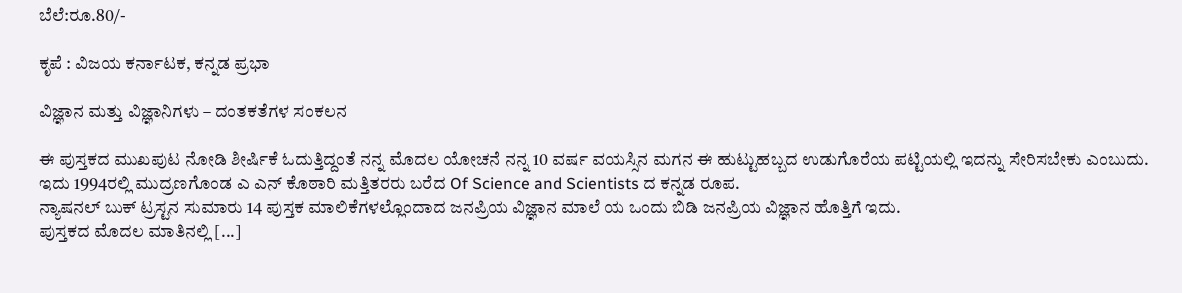ಬೆಲೆ:ರೂ.80/-

ಕೃಪೆ : ವಿಜಯ ಕರ್ನಾಟಕ, ಕನ್ನಡ ಪ್ರಭಾ

ವಿಜ್ಞಾನ ಮತ್ತು ವಿಜ್ಞಾನಿಗಳು – ದಂತಕತೆಗಳ ಸಂಕಲನ

ಈ ಪುಸ್ತಕದ ಮುಖಪುಟ ನೋಡಿ ಶೀರ್ಷಿಕೆ ಓದುತ್ತಿದ್ದಂತೆ ನನ್ನ ಮೊದಲ ಯೋಚನೆ ನನ್ನ 10 ವರ್ಷ ವಯಸ್ಸಿನ ಮಗನ ಈ ಹುಟ್ಟುಹಬ್ಬದ ಉಡುಗೊರೆಯ ಪಟ್ಟಿಯಲ್ಲಿ ಇದನ್ನು ಸೇರಿಸಬೇಕು ಎಂಬುದು.
ಇದು 1994ರಲ್ಲಿ ಮುದ್ರಣಗೊಂಡ ಎ ಎನ್ ಕೊಠಾರಿ ಮತ್ತಿತರರು ಬರೆದ Of Science and Scientists ದ ಕನ್ನಡ ರೂಪ.
ನ್ಯಾಷನಲ್ ಬುಕ್ ಟ್ರಸ್ಟನ ಸುಮಾರು 14 ಪುಸ್ತಕ ಮಾಲಿಕೆಗಳಲ್ಲೊಂದಾದ ಜನಪ್ರಿಯ ವಿಜ್ಞಾನ ಮಾಲೆ ಯ ಒಂದು ಬಿಡಿ ಜನಪ್ರಿಯ ವಿಜ್ಞಾನ ಹೊತ್ತಿಗೆ ಇದು.
ಪುಸ್ತಕದ ಮೊದಲ ಮಾತಿನಲ್ಲಿ [...]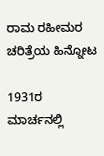ರಾಮ ರಹೀಮರ ಚರಿತ್ರೆಯ ಹಿನ್ನೋಟ

1931ರ ಮಾರ್ಚನಲ್ಲಿ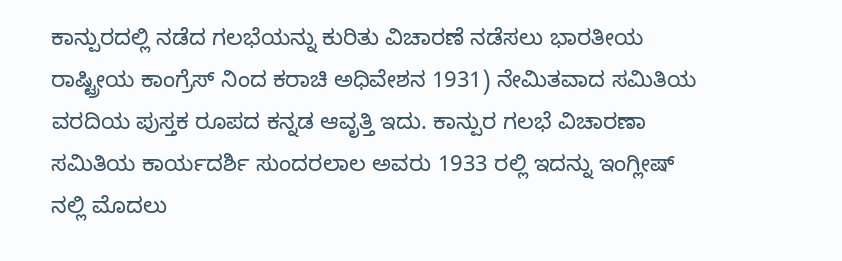ಕಾನ್ಪುರದಲ್ಲಿ ನಡೆದ ಗಲಭೆಯನ್ನು ಕುರಿತು ವಿಚಾರಣೆ ನಡೆಸಲು ಭಾರತೀಯ ರಾಷ್ಟ್ರೀಯ ಕಾಂಗ್ರೆಸ್ ನಿಂದ ಕರಾಚಿ ಅಧಿವೇಶನ 1931) ನೇಮಿತವಾದ ಸಮಿತಿಯ ವರದಿಯ ಪುಸ್ತಕ ರೂಪದ ಕನ್ನಡ ಆವೃತ್ತಿ ಇದು. ಕಾನ್ಪುರ ಗಲಭೆ ವಿಚಾರಣಾ ಸಮಿತಿಯ ಕಾರ್ಯದರ್ಶಿ ಸುಂದರಲಾಲ ಅವರು 1933 ರಲ್ಲಿ ಇದನ್ನು ಇಂಗ್ಲೀಷ್ ನಲ್ಲಿ ಮೊದಲು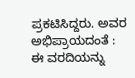ಪ್ರಕಟಿಸಿದ್ದರು. ಅವರ ಅಭಿಪ್ರಾಯದಂತೆ : ಈ ವರದಿಯನ್ನು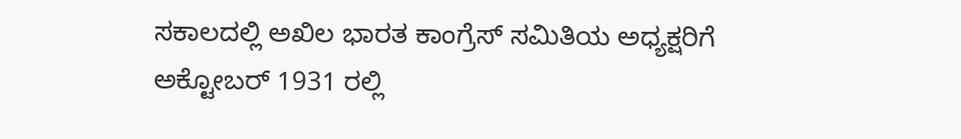ಸಕಾಲದಲ್ಲಿ ಅಖಿಲ ಭಾರತ ಕಾಂಗ್ರೆಸ್ ಸಮಿತಿಯ ಅಧ್ಯಕ್ಷರಿಗೆ ಅಕ್ಟೋಬರ್ 1931 ರಲ್ಲಿ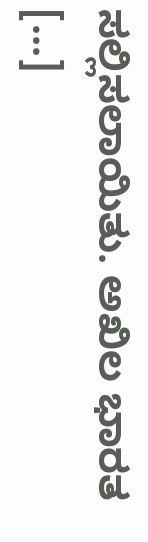ಸಲ್ಲಿಸಲಾಯಿತು. ಅಖಿಲ ಭಾರತ [...]